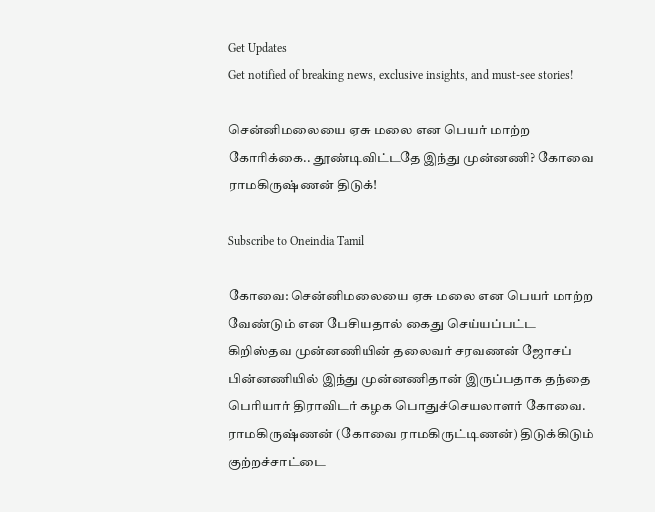Get Updates
Get notified of breaking news, exclusive insights, and must-see stories!

சென்னிமலையை ஏசு மலை என பெயர் மாற்ற கோரிக்கை.. தூண்டிவிட்டதே இந்து முன்னணி? கோவை ராமகிருஷ்ணன் திடுக்!

Subscribe to Oneindia Tamil

கோவை: சென்னிமலையை ஏசு மலை என பெயர் மாற்ற வேண்டும் என பேசியதால் கைது செய்யப்பட்ட கிறிஸ்தவ முன்னணியின் தலைவர் சரவணன் ஜோசப் பின்னணியில் இந்து முன்னணிதான் இருப்பதாக தந்தை பெரியார் திராவிடர் கழக பொதுச்செயலாளர் கோவை. ராமகிருஷ்ணன் (கோவை ராமகிருட்டிணன்) திடுக்கிடும் குற்றச்சாட்டை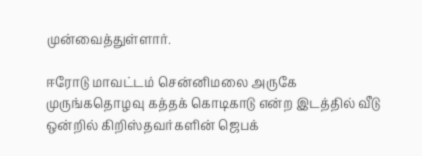முன்வைத்துள்ளார்.

ஈரோடு மாவட்டம் சென்னிமலை அருகே முருங்கதொழவு கத்தக் கொடிகாடு என்ற இடத்தில் வீடு ஒன்றில் கிறிஸ்தவர்களின் ஜெபக்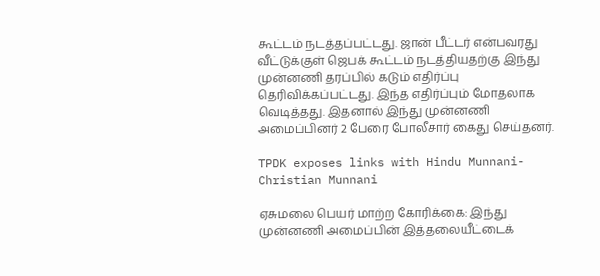கூட்டம் நடத்தப்பட்டது. ஜான் பீட்டர் என்பவரது வீட்டுக்குள் ஜெபக் கூட்டம் நடத்தியதற்கு இந்து முன்னணி தரப்பில் கடும் எதிர்ப்பு தெரிவிக்கப்பட்டது. இந்த எதிர்ப்பும் மோதலாக வெடித்தது. இதனால் இந்து முன்னணி அமைப்பினர் 2 பேரை போலீசார் கைது செய்தனர்.

TPDK exposes links with Hindu Munnani- Christian Munnani

ஏசுமலை பெயர் மாற்ற கோரிக்கை: இந்து முன்னணி அமைப்பின் இத்தலையீட்டைக்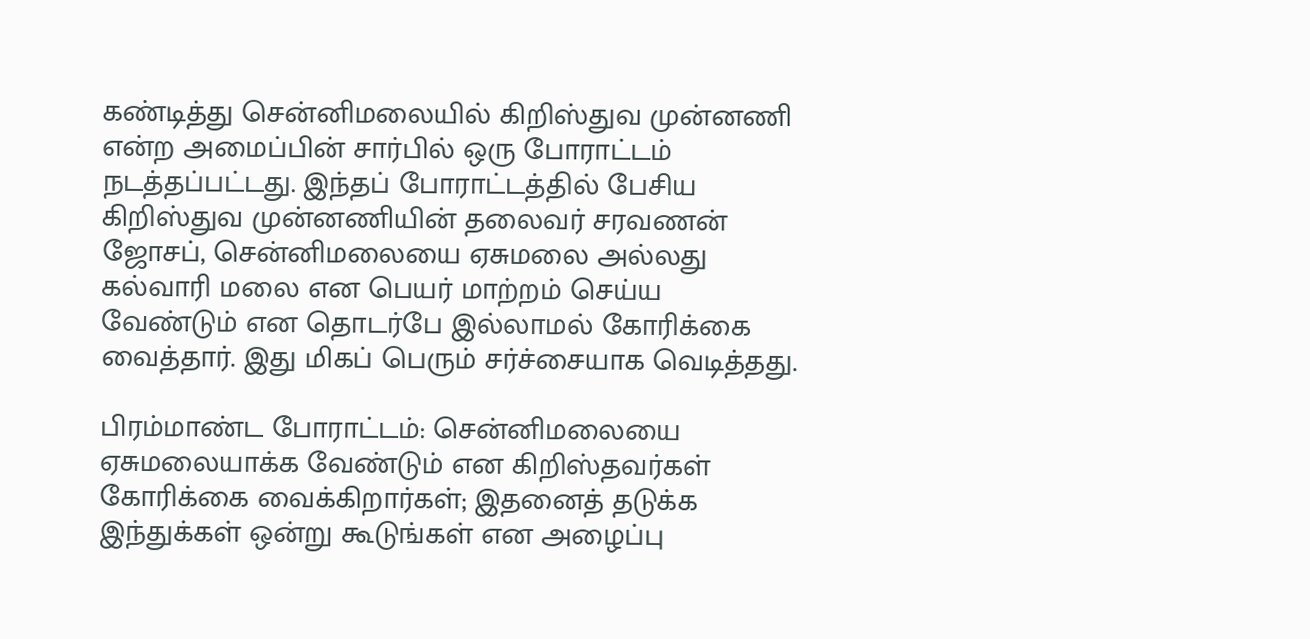கண்டித்து சென்னிமலையில் கிறிஸ்துவ முன்னணி என்ற அமைப்பின் சார்பில் ஒரு போராட்டம் நடத்தப்பட்டது. இந்தப் போராட்டத்தில் பேசிய கிறிஸ்துவ முன்னணியின் தலைவர் சரவணன் ஜோசப், சென்னிமலையை ஏசுமலை அல்லது கல்வாரி மலை என பெயர் மாற்றம் செய்ய வேண்டும் என தொடர்பே இல்லாமல் கோரிக்கை வைத்தார். இது மிகப் பெரும் சர்ச்சையாக வெடித்தது.

பிரம்மாண்ட போராட்டம்: சென்னிமலையை ஏசுமலையாக்க வேண்டும் என கிறிஸ்தவர்கள் கோரிக்கை வைக்கிறார்கள்; இதனைத் தடுக்க இந்துக்கள் ஒன்று கூடுங்கள் என அழைப்பு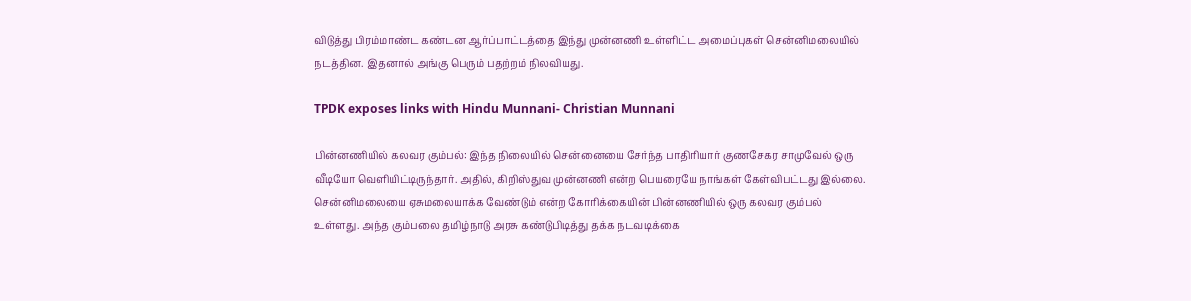விடுத்து பிரம்மாண்ட கண்டன ஆர்ப்பாட்டத்தை இந்து முன்னணி உள்ளிட்ட அமைப்புகள் சென்னிமலையில் நடத்தின. இதனால் அங்கு பெரும் பதற்றம் நிலவியது.

TPDK exposes links with Hindu Munnani- Christian Munnani

பின்னணியில் கலவர கும்பல்: இந்த நிலையில் சென்னையை சேர்ந்த பாதிரியார் குணசேகர சாமுவேல் ஒரு வீடியோ வெளியிட்டிருந்தார். அதில், கிறிஸ்துவ முன்னணி என்ற பெயரையே நாங்கள் கேள்விபட்டது இல்லை. சென்னிமலையை ஏசுமலையாக்க வேண்டும் என்ற கோரிக்கையின் பின்னணியில் ஒரு கலவர கும்பல் உள்ளது. அந்த கும்பலை தமிழ்நாடு அரசு கண்டுபிடித்து தக்க நடவடிக்கை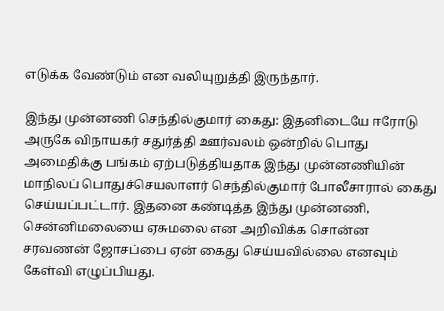எடுக்க வேண்டும் என வலியுறுத்தி இருந்தார்.

இந்து முன்னணி செந்தில்குமார் கைது: இதனிடையே ஈரோடு அருகே விநாயகர் சதுர்த்தி ஊர்வலம் ஒன்றில் பொது அமைதிக்கு பங்கம் ஏற்படுத்தியதாக இந்து முன்னணியின் மாநிலப் பொதுச்செயலாளர் செந்தில்குமார் போலீசாரால் கைது செய்யப்பட்டார். இதனை கண்டித்த இந்து முன்னணி, சென்னிமலையை ஏசுமலை என அறிவிக்க சொன்ன சரவணன் ஜோசப்பை ஏன் கைது செய்யவில்லை எனவும் கேள்வி எழுப்பியது.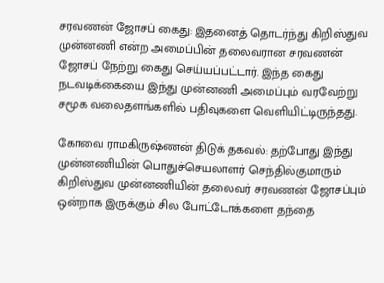சரவணன் ஜோசப் கைது: இதனைத் தொடர்ந்து கிறிஸ்துவ முன்னணி என்ற அமைப்பின் தலைவரான சரவணன் ஜோசப் நேற்று கைது செய்யப்பட்டார். இந்த கைது நடவடிக்கையை இந்து முன்னணி அமைப்பும் வரவேற்று சமூக வலைதளங்களில் பதிவுகளை வெளியிட்டிருந்தது.

கோவை ராமகிருஷ்ணன் திடுக் தகவல்: தற்போது இந்து முன்னணியின் பொதுச்செயலாளர் செந்தில்குமாரும் கிறிஸ்துவ முன்னணியின் தலைவர் சரவணன் ஜோசப்பும் ஒன்றாக இருக்கும் சில போட்டோக்களை தந்தை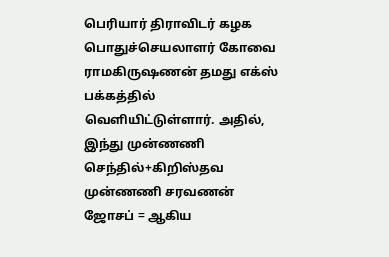பெரியார் திராவிடர் கழக பொதுச்செயலாளர் கோவை ராமகிருஷணன் தமது எக்ஸ் பக்கத்தில் வெளியிட்டுள்ளார். அதில், இந்து முன்ணணி செந்தில்+கிறிஸ்தவ முன்ணணி சரவணன் ஜோசப் = ஆகிய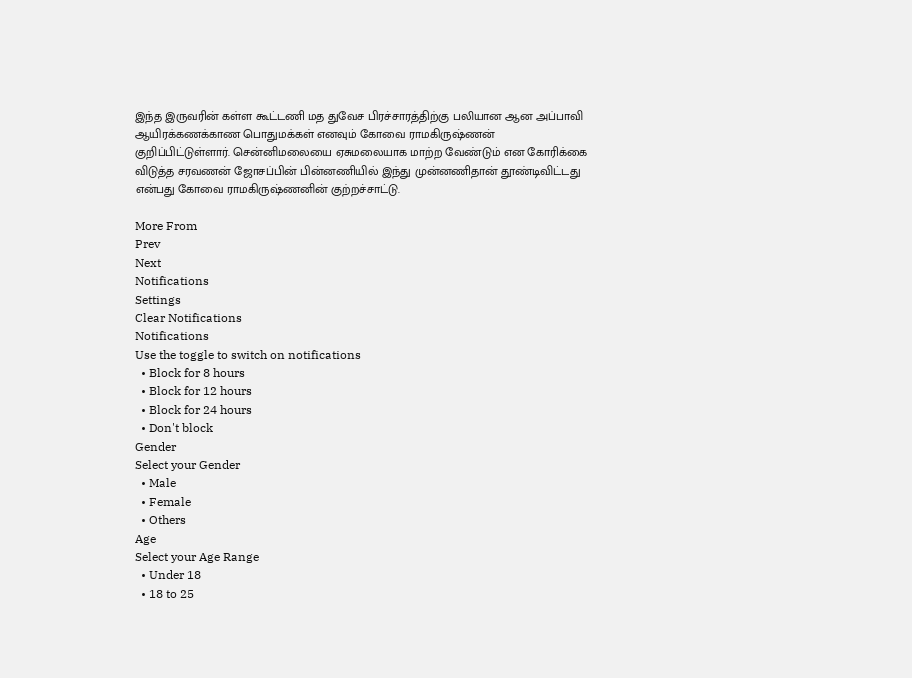இந்த இருவரின் கள்ள கூட்டணி மத துவேச பிரச்சாரத்திற்கு பலியான ஆன அப்பாவி ஆயிரக்கணக்காண பொதுமக்கள் எனவும் கோவை ராமகிருஷ்ணன் குறிப்பிட்டுள்ளார். சென்னிமலையை ஏசுமலையாக மாற்ற வேண்டும் என கோரிக்கை விடுத்த சரவணன் ஜோசப்பின் பின்னணியில் இந்து முன்னணிதான் தூண்டிவிட்டது என்பது கோவை ராமகிருஷ்ணனின் குற்றச்சாட்டு.

More From
Prev
Next
Notifications
Settings
Clear Notifications
Notifications
Use the toggle to switch on notifications
  • Block for 8 hours
  • Block for 12 hours
  • Block for 24 hours
  • Don't block
Gender
Select your Gender
  • Male
  • Female
  • Others
Age
Select your Age Range
  • Under 18
  • 18 to 25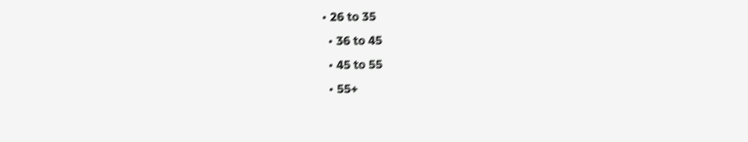• 26 to 35
  • 36 to 45
  • 45 to 55
  • 55+